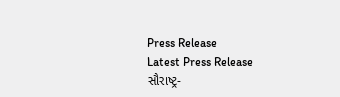Press Release
Latest Press Release
સૌરાષ્ટ્ર-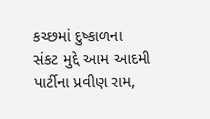કચ્છમાં દુષ્કાળના સંકટ મુદ્દે આમ આદમી પાર્ટીના પ્રવીણ રામ,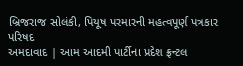બ્રિજરાજ સોલંકી, પિયૂષ પરમારની મહત્વપૂર્ણ પત્રકાર પરિષદ
અમદાવાદ | આમ આદમી પાર્ટીના પ્રદેશ ફ્રન્ટલ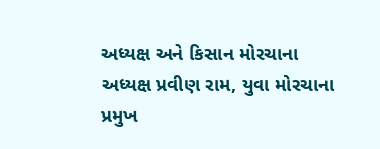અધ્યક્ષ અને કિસાન મોરચાના અધ્યક્ષ પ્રવીણ રામ, યુવા મોરચાના પ્રમુખ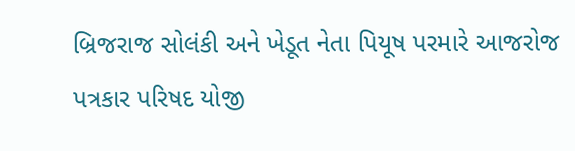બ્રિજરાજ સોલંકી અને ખેડૂત નેતા પિયૂષ પરમારે આજરોજ પત્રકાર પરિષદ યોજી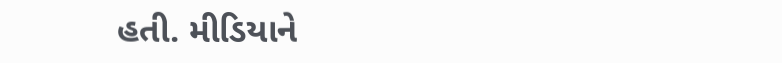હતી. મીડિયાને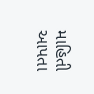માહિતી આપતા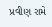પ્રવીણ રામે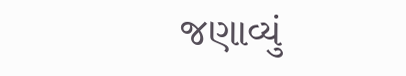જણાવ્યું